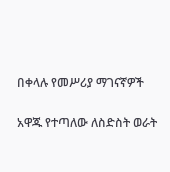በቀላሉ የመሥሪያ ማገናኛዎች

አዋጁ የተጣለው ለስድስት ወራት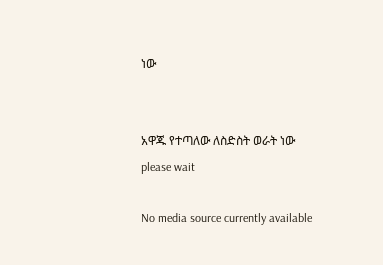ነው


አዋጁ የተጣለው ለስድስት ወራት ነው
please wait

No media source currently available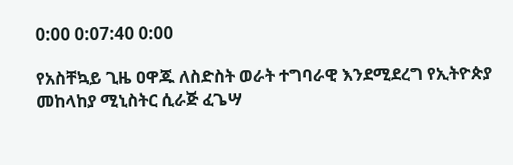0:00 0:07:40 0:00

የአስቸኳይ ጊዜ ዐዋጁ ለስድስት ወራት ተግባራዊ እንደሚደረግ የኢትዮጵያ መከላከያ ሚኒስትር ሲራጅ ፈጌሣ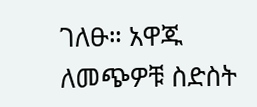ገለፁ። አዋጁ ለመጭዎቹ ስድስት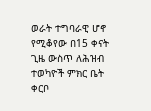ወራት ተግባራዊ ሆኖ የሚቆየው በ15 ቀናት ጊዜ ውስጥ ለሕዝብ ተወካዮች ምክር ቤት ቀርቦ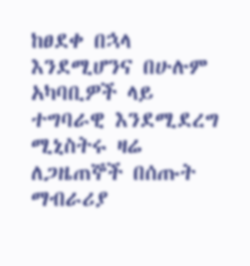ከፀደቀ በኋላ እንደሚሆንና በሁሉም አካባቢዎች ላይ ተግባራዊ እንደሚደረግ ሚኒስትሩ ዛሬ ለጋዜጠኞች በሰጡት ማብራሪያ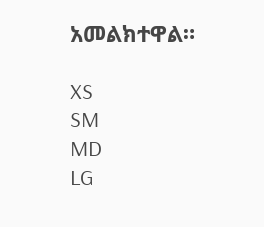አመልክተዋል።

XS
SM
MD
LG